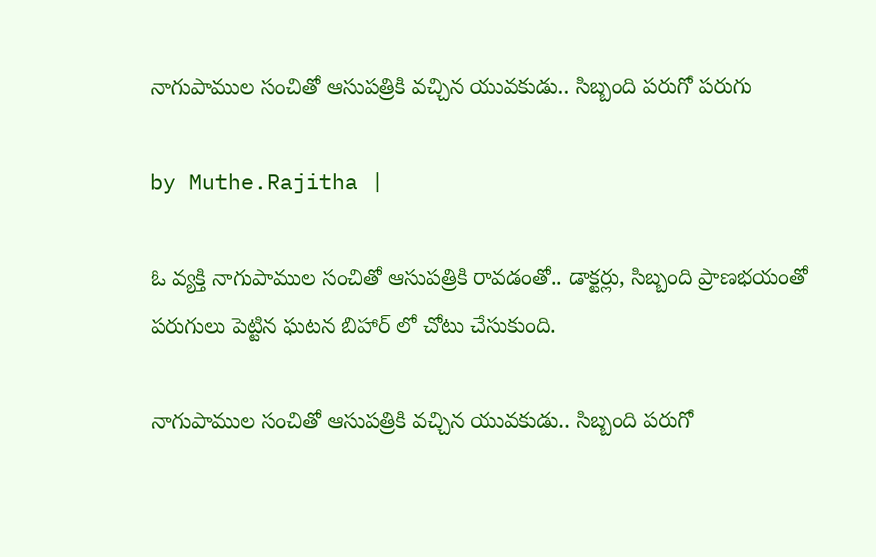నాగుపాముల సంచితో ఆసుపత్రికి వచ్చిన యువకుడు.. సిబ్బంది పరుగో పరుగు

by Muthe.Rajitha |

ఓ వ్యక్తి నాగుపాముల సంచితో ఆసుపత్రికి రావడంతో.. డాక్టర్లు, సిబ్బంది ప్రాణభయంతో పరుగులు పెట్టిన ఘటన బిహార్ లో చోటు చేసుకుంది.

నాగుపాముల సంచితో ఆసుపత్రికి వచ్చిన యువకుడు.. సిబ్బంది పరుగో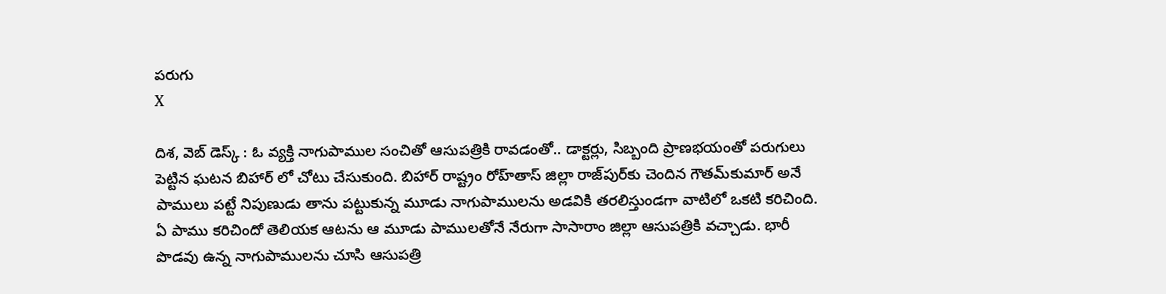పరుగు
X

దిశ, వెబ్ డెస్క్ : ఓ వ్యక్తి నాగుపాముల సంచితో ఆసుపత్రికి రావడంతో.. డాక్టర్లు, సిబ్బంది ప్రాణభయంతో పరుగులు పెట్టిన ఘటన బిహార్ లో చోటు చేసుకుంది. బిహార్ రాష్ట్రం రోహ్‌తాస్ జిల్లా రాజ్‌పుర్‌కు చెందిన గౌతమ్‌కుమార్ అనే పాములు పట్టే నిపుణుడు తాను పట్టుకున్న మూడు నాగుపాములను అడవికి తరలిస్తుండగా వాటిలో ఒకటి కరిచింది. ఏ పాము కరిచిందో తెలియక ఆటను ఆ మూడు పాములతోనే నేరుగా సాసారాం జిల్లా ఆసుపత్రికి వచ్చాడు. భారీ పొడవు ఉన్న నాగుపాములను చూసి ఆసుపత్రి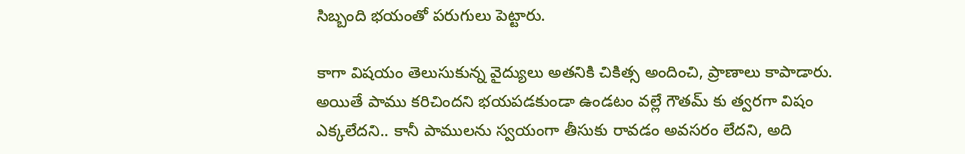సిబ్బంది భయంతో పరుగులు పెట్టారు.

కాగా విషయం తెలుసుకున్న వైద్యులు అతనికి చికిత్స అందించి, ప్రాణాలు కాపాడారు. అయితే పాము కరిచిందని భయపడకుండా ఉండటం వల్లే గౌతమ్ కు త్వరగా విషం ఎక్కలేదని.. కానీ పాములను స్వయంగా తీసుకు రావడం అవసరం లేదని, అది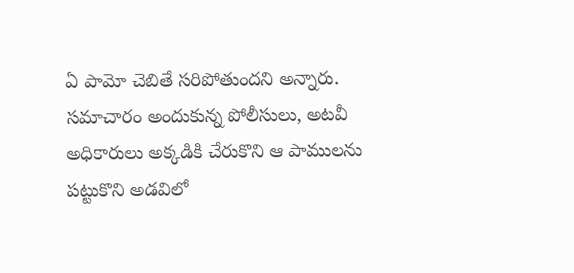ఏ పామో చెబితే సరిపోతుందని అన్నారు. సమాచారం అందుకున్న పోలీసులు, అటవీ అధికారులు అక్కడికి చేరుకొని ఆ పాములను పట్టుకొని అడవిలో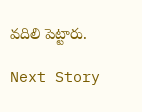వదిలి పెట్టారు.

Next Story